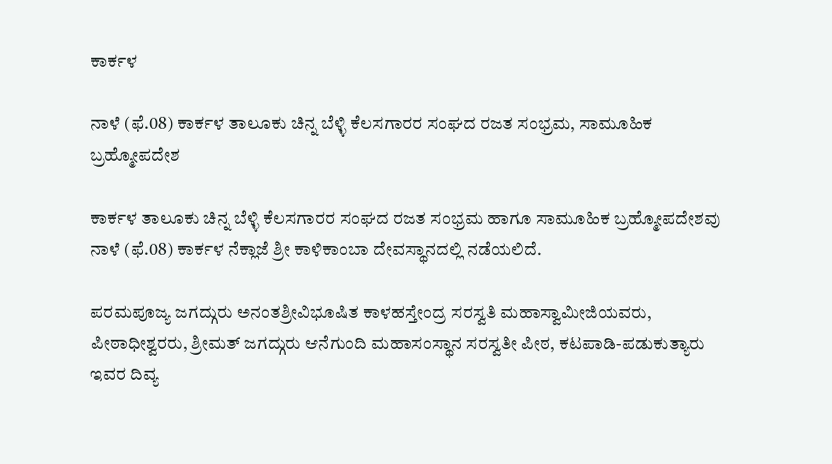ಕಾರ್ಕಳ

ನಾಳೆ (ಫೆ.08) ಕಾರ್ಕಳ ತಾಲೂಕು ಚಿನ್ನ ಬೆಳ್ಳಿ ಕೆಲಸಗಾರರ ಸಂಘದ ರಜತ ಸಂಭ್ರಮ, ಸಾಮೂಹಿಕ ಬ್ರಹ್ಮೋಪದೇಶ

ಕಾರ್ಕಳ ತಾಲೂಕು ಚಿನ್ನ ಬೆಳ್ಳಿ ಕೆಲಸಗಾರರ ಸಂಘದ ರಜತ ಸಂಭ್ರಮ ಹಾಗೂ ಸಾಮೂಹಿಕ ಬ್ರಹ್ಮೋಪದೇಶವು ನಾಳೆ (ಫೆ.08) ಕಾರ್ಕಳ ನೆಕ್ಲಾಜೆ ಶ್ರೀ ಕಾಳಿಕಾಂಬಾ ದೇವಸ್ಥಾನದಲ್ಲಿ ನಡೆಯಲಿದೆ.

ಪರಮಪೂಜ್ಯ ಜಗದ್ಗುರು ಅನಂತಶ್ರೀವಿಭೂಷಿತ ಕಾಳಹಸ್ತೇಂದ್ರ ಸರಸ್ವತಿ ಮಹಾಸ್ವಾಮೀಜಿಯವರು, ಪೀಠಾಧೀಶ್ವರರು, ಶ್ರೀಮತ್ ಜಗದ್ಗುರು ಆನೆಗುಂದಿ ಮಹಾಸಂಸ್ಥಾನ ಸರಸ್ವತೀ ಪೀಠ, ಕಟಪಾಡಿ-ಪಡುಕುತ್ಯಾರು ಇವರ ದಿವ್ಯ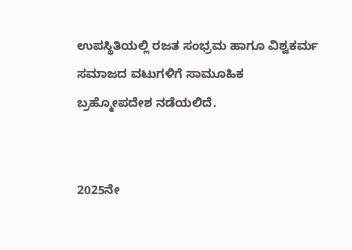ಉಪಸ್ಥಿತಿಯಲ್ಲಿ ರಜತ ಸಂಭ್ರಮ ಹಾಗೂ ವಿಶ್ವಕರ್ಮ ಸಮಾಜದ ವಟುಗಳಿಗೆ ಸಾಮೂಹಿಕ ಬ್ರಹ್ಮೋಪದೇಶ ನಡೆಯಲಿದೆ.


2025ನೇ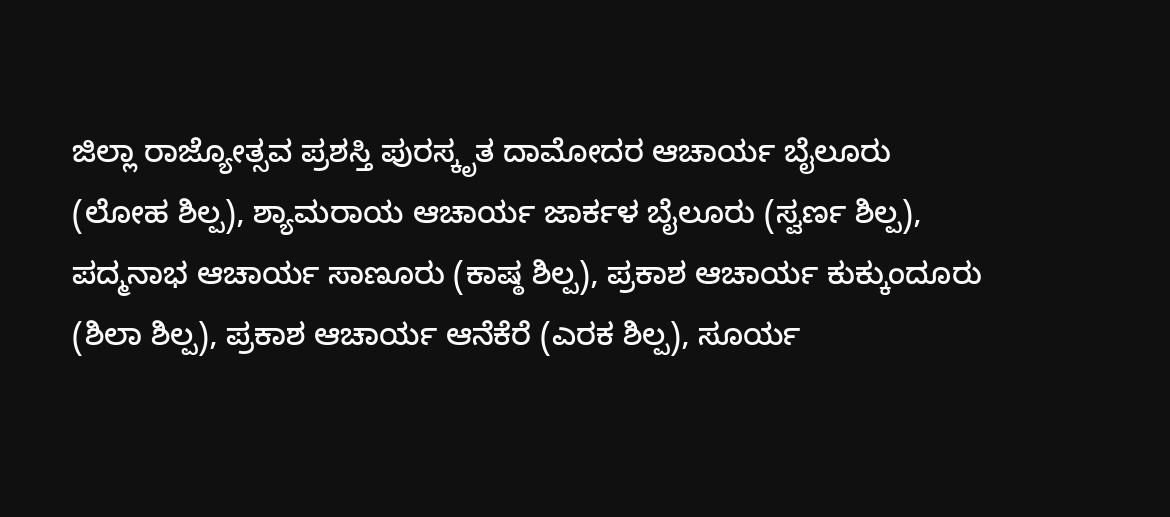ಜಿಲ್ಲಾ ರಾಜ್ಯೋತ್ಸವ ಪ್ರಶಸ್ತಿ ಪುರಸ್ಕೃತ ದಾಮೋದರ ಆಚಾರ್ಯ ಬೈಲೂರು (ಲೋಹ ಶಿಲ್ಪ), ಶ್ಯಾಮರಾಯ ಆಚಾರ್ಯ ಜಾರ್ಕಳ ಬೈಲೂರು (ಸ್ವರ್ಣ ಶಿಲ್ಪ), ಪದ್ಮನಾಭ ಆಚಾರ್ಯ ಸಾಣೂರು (ಕಾಷ್ಠ ಶಿಲ್ಪ), ಪ್ರಕಾಶ ಆಚಾರ್ಯ ಕುಕ್ಕುಂದೂರು (ಶಿಲಾ ಶಿಲ್ಪ), ಪ್ರಕಾಶ ಆಚಾರ್ಯ ಆನೆಕೆರೆ (ಎರಕ ಶಿಲ್ಪ), ಸೂರ್ಯ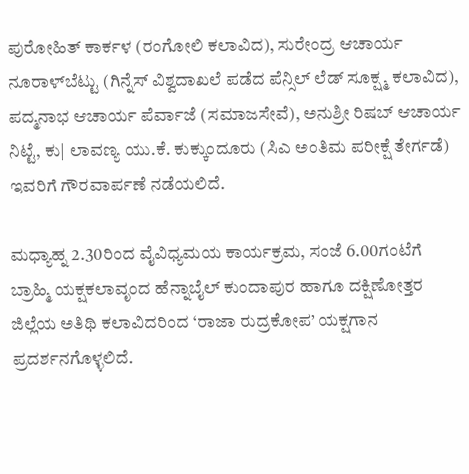ಪುರೋಹಿತ್ ಕಾರ್ಕಳ (ರಂಗೋಲಿ ಕಲಾವಿದ), ಸುರೇಂದ್ರ ಆಚಾರ್ಯ ನೂರಾಳ್‌ಬೆಟ್ಟು (ಗಿನ್ನೆಸ್ ವಿಶ್ವದಾಖಲೆ ಪಡೆದ ಪೆನ್ಸಿಲ್ ಲೆಡ್ ಸೂಕ್ಷ್ಮ ಕಲಾವಿದ), ಪದ್ಮನಾಭ ಆಚಾರ್ಯ ಪೆರ್ವಾಜೆ (ಸಮಾಜಸೇವೆ), ಅನುಶ್ರೀ ರಿಷಬ್ ಆಚಾರ್ಯ ನಿಟ್ಟೆ, ಕು| ಲಾವಣ್ಯ ಯು.ಕೆ. ಕುಕ್ಕುಂದೂರು (ಸಿಎ ಅಂತಿಮ ಪರೀಕ್ಷೆ ತೇರ್ಗಡೆ) ಇವರಿಗೆ ಗೌರವಾರ್ಪಣೆ ನಡೆಯಲಿದೆ.

ಮಧ್ಯಾಹ್ನ 2.30ರಿಂದ ವೈವಿಧ್ಯಮಯ ಕಾರ್ಯಕ್ರಮ, ಸಂಜೆ 6.00ಗಂಟೆಗೆ ಬ್ರಾಹ್ಮಿ ಯಕ್ಷಕಲಾವೃಂದ ಹೆನ್ನಾಬೈಲ್ ಕುಂದಾಪುರ ಹಾಗೂ ದಕ್ಷಿಣೋತ್ತರ ಜಿಲ್ಲೆಯ ಅತಿಥಿ ಕಲಾವಿದರಿಂದ ‘ರಾಜಾ ರುದ್ರಕೋಪ’ ಯಕ್ಷಗಾನ ಪ್ರದರ್ಶನಗೊಳ್ಳಲಿದೆ.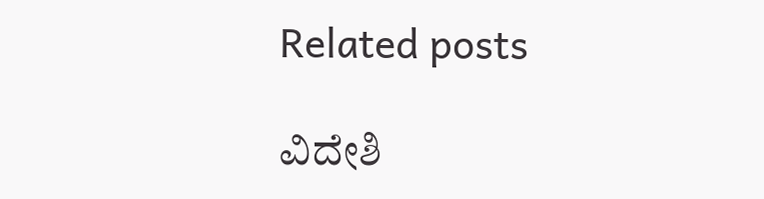Related posts

ವಿದೇಶಿ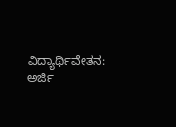ವಿದ್ಯಾರ್ಥಿವೇತನ: ಅರ್ಜಿ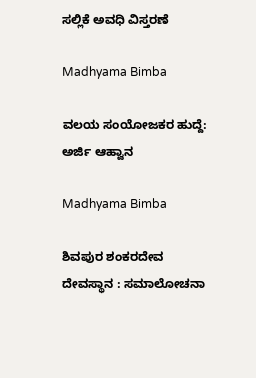ಸಲ್ಲಿಕೆ ಅವಧಿ ವಿಸ್ತರಣೆ

Madhyama Bimba

ವಲಯ ಸಂಯೋಜಕರ ಹುದ್ದೆ: ಅರ್ಜಿ ಆಹ್ವಾನ

Madhyama Bimba

ಶಿವಪುರ ಶಂಕರದೇವ ದೇವಸ್ಥಾನ : ಸಮಾಲೋಚನಾ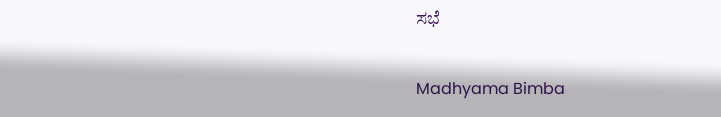ಸಭೆ

Madhyama Bimba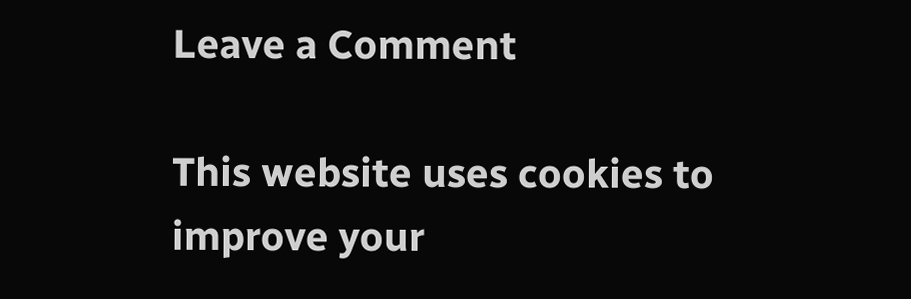Leave a Comment

This website uses cookies to improve your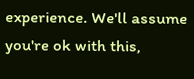experience. We'll assume you're ok with this,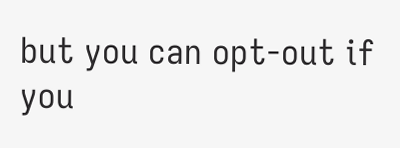but you can opt-out if you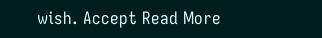wish. Accept Read More